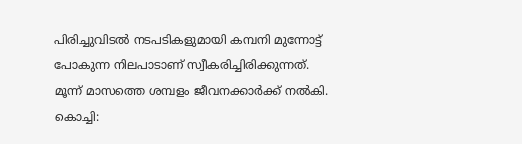പിരിച്ചുവിടൽ നടപടികളുമായി കമ്പനി മുന്നോട്ട് പോകുന്ന നിലപാടാണ് സ്വീകരിച്ചിരിക്കുന്നത്. മൂന്ന് മാസത്തെ ശമ്പളം ജീവനക്കാർക്ക് നൽകി.
കൊച്ചി: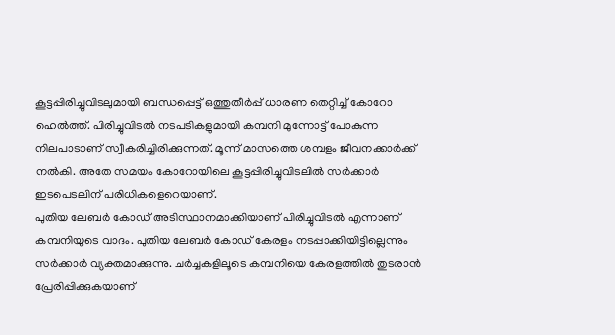കൂട്ടപ്പിരിച്ചുവിടലുമായി ബന്ധപ്പെട്ട് ഒത്തുതീർപ്പ് ധാരണ തെറ്റിച്ച് കോറോ ഹെൽത്ത്. പിരിച്ചുവിടൽ നടപടികളുമായി കമ്പനി മുന്നോട്ട് പോകുന്ന നിലപാടാണ് സ്വീകരിച്ചിരിക്കുന്നത്. മൂന്ന് മാസത്തെ ശമ്പളം ജീവനക്കാർക്ക് നൽകി. അതേ സമയം കോറോയിലെ കൂട്ടപ്പിരിച്ചുവിടലിൽ സർക്കാർ ഇടപെടലിന് പരിധികളെറെയാണ്.
പുതിയ ലേബർ കോഡ് അടിസ്ഥാനമാക്കിയാണ് പിരിച്ചുവിടൽ എന്നാണ് കമ്പനിയുടെ വാദം. പുതിയ ലേബർ കോഡ് കേരളം നടപ്പാക്കിയിട്ടില്ലെന്നും സർക്കാർ വ്യക്തമാക്കുന്നു. ചർച്ചകളിലൂടെ കമ്പനിയെ കേരളത്തിൽ തുടരാൻ പ്രേരിപ്പിക്കുകയാണ്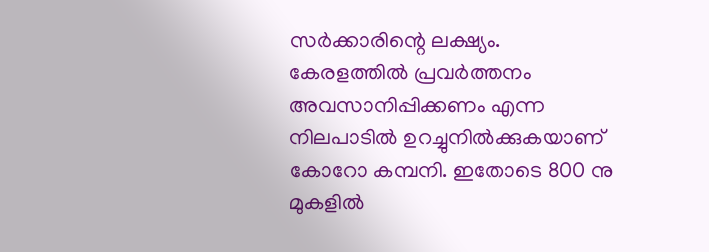സർക്കാരിന്റെ ലക്ഷ്യം. കേരളത്തിൽ പ്രവർത്തനം അവസാനിപ്പിക്കണം എന്ന നിലപാടിൽ ഉറച്ചുനിൽക്കുകയാണ് കോറോ കമ്പനി. ഇതോടെ 800 നു മുകളിൽ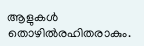ആളുകൾ തൊഴിൽരഹിതരാകും.